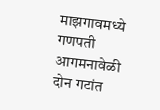माझगावमध्ये गणपती आगमनावेळी दोन गटांत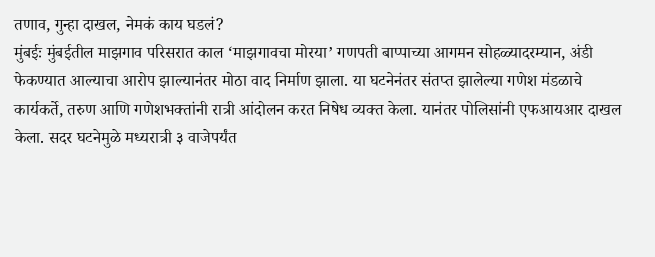तणाव, गुन्हा दाखल, नेमकं काय घडलं?
मुंबईः मुंबईतील माझगाव परिसरात काल ‘माझगावचा मोरया’ गणपती बाप्पाच्या आगमन सोहळ्यादरम्यान, अंडी फेकण्यात आल्याचा आरोप झाल्यानंतर मोठा वाद निर्माण झाला. या घटनेनंतर संतप्त झालेल्या गणेश मंडळाचे कार्यकर्ते, तरुण आणि गणेशभक्तांनी रात्री आंदोलन करत निषेध व्यक्त केला. यानंतर पोलिसांनी एफआयआर दाखल केला. सदर घटनेमुळे मध्यरात्री ३ वाजेपर्यंत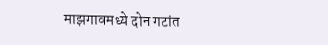माझगावमध्ये दोन गटांत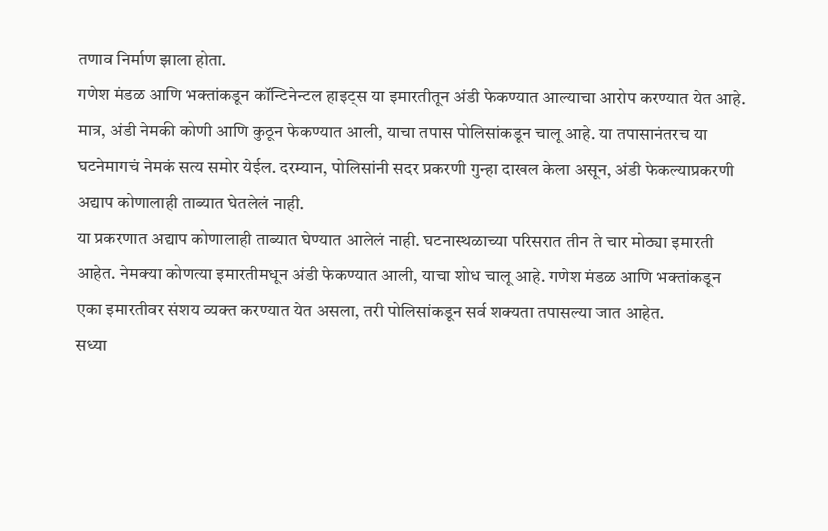तणाव निर्माण झाला होता.
गणेश मंडळ आणि भक्तांकडून कॉन्टिनेन्टल हाइट्स या इमारतीतून अंडी फेकण्यात आल्याचा आरोप करण्यात येत आहे. मात्र, अंडी नेमकी कोणी आणि कुठून फेकण्यात आली, याचा तपास पोलिसांकडून चालू आहे. या तपासानंतरच या घटनेमागचं नेमकं सत्य समोर येईल. दरम्यान, पोलिसांनी सदर प्रकरणी गुन्हा दाखल केला असून, अंडी फेकल्याप्रकरणी अद्याप कोणालाही ताब्यात घेतलेलं नाही.
या प्रकरणात अद्याप कोणालाही ताब्यात घेण्यात आलेलं नाही. घटनास्थळाच्या परिसरात तीन ते चार मोठ्या इमारती आहेत. नेमक्या कोणत्या इमारतीमधून अंडी फेकण्यात आली, याचा शोध चालू आहे. गणेश मंडळ आणि भक्तांकडून एका इमारतीवर संशय व्यक्त करण्यात येत असला, तरी पोलिसांकडून सर्व शक्यता तपासल्या जात आहेत.
सध्या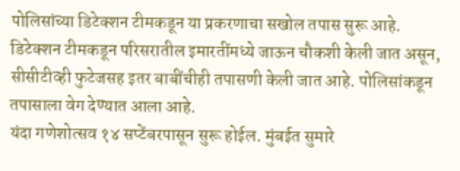पोलिसांच्या डिटेक्शन टीमकडून या प्रकरणाचा सखोल तपास सुरू आहे. डिटेक्शन टीमकडून परिसरातील इमारतींमध्ये जाऊन चौकशी केली जात असून, सीसीटीव्ही फुटेजसह इतर बाबींचीही तपासणी केली जात आहे. पोलिसांकडून तपासाला वेग देण्यात आला आहे.
यंदा गणेशोत्सव १४ सप्टेंबरपासून सुरू होईल. मुंबईत सुमारे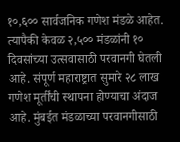१०,६०० सार्वजनिक गणेश मंडळे आहेत. त्यापैकी केवळ २,५०० मंडळांनी १० दिवसांच्या उत्सवासाठी परवानगी घेतली आहे. संपूर्ण महाराष्ट्रात सुमारे २८ लाख गणेश मूर्तींची स्थापना होण्याचा अंदाज आहे. मुंबईत मंडळाच्या परवानगीसाठी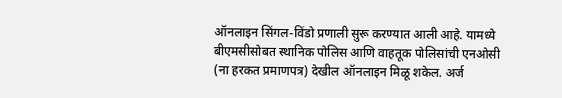ऑनलाइन सिंगल-विंडो प्रणाली सुरू करण्यात आली आहे. यामध्ये बीएमसीसोबत स्थानिक पोलिस आणि वाहतूक पोलिसांची एनओसी (ना हरकत प्रमाणपत्र) देखील ऑनलाइन मिळू शकेल. अर्ज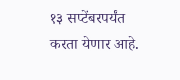१३ सप्टेंबरपर्यंत करता येणार आहे.